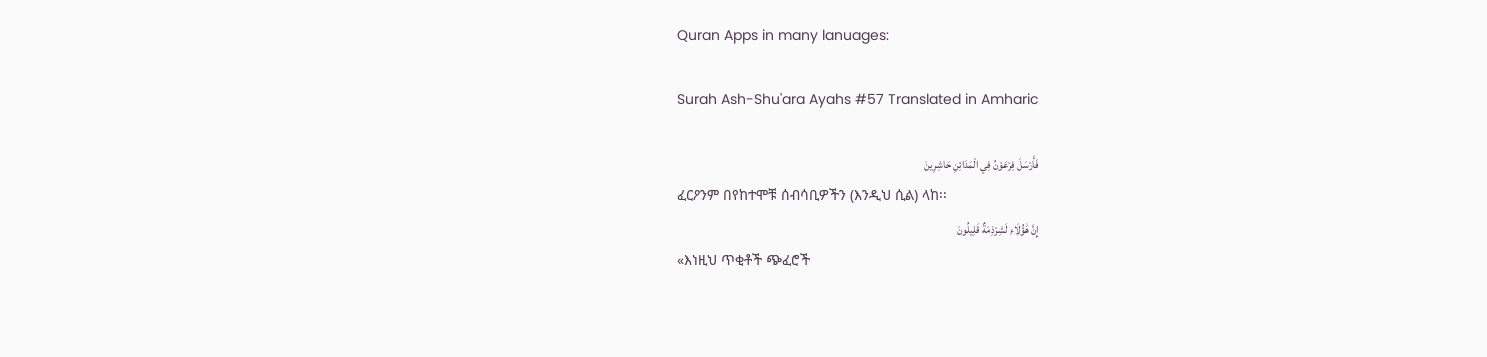Quran Apps in many lanuages:

Surah Ash-Shu'ara Ayahs #57 Translated in Amharic

فَأَرْسَلَ فِرْعَوْنُ فِي الْمَدَائِنِ حَاشِرِينَ
ፈርዖንም በየከተሞቹ ሰብሳቢዎችን (እንዲህ ሲል) ላከ፡፡
إِنَّ هَٰؤُلَاءِ لَشِرْذِمَةٌ قَلِيلُونَ
«እነዚህ ጥቂቶች ጭፈሮች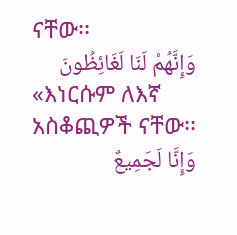ናቸው፡፡
وَإِنَّهُمْ لَنَا لَغَائِظُونَ
«እነርሱም ለእኛ አስቆጪዎች ናቸው፡፡
وَإِنَّا لَجَمِيعٌ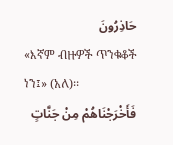حَاذِرُونَ
«እኛም ብዙዎች ጥንቁቆች ነን፤» (አለ)፡፡
فَأَخْرَجْنَاهُمْ مِنْ جَنَّاتٍ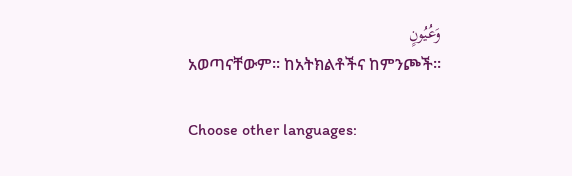وَعُيُونٍ
አወጣናቸውም፡፡ ከአትክልቶችና ከምንጮች፡፡

Choose other languages: